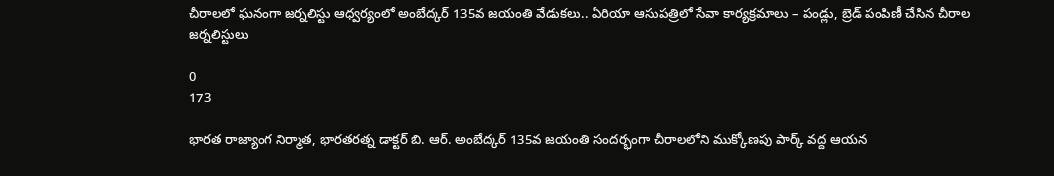చీరాలలో ఘనంగా జర్నలిస్టు ఆధ్వర్యంలో అంబేద్కర్ 135వ జయంతి వేడుకలు.. ఏరియా ఆసుపత్రిలో సేవా కార్యక్రమాలు – పండ్లు, బ్రెడ్ పంపిణీ చేసిన చీరాల జర్నలిస్టులు

0
173

భారత రాజ్యాంగ నిర్మాత, భారతరత్న డాక్టర్ బి. ఆర్. అంబేద్కర్ 135వ జయంతి సందర్భంగా చీరాలలోని ముక్కోణపు పార్క్ వద్ద ఆయన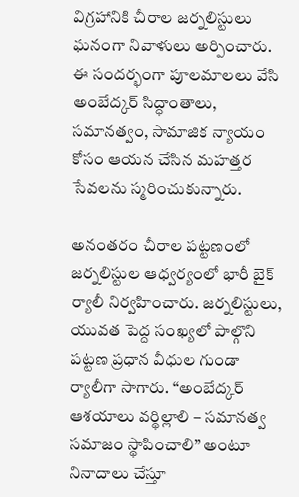విగ్రహానికి చీరాల జర్నలిస్టులు ఘనంగా నివాళులు అర్పించారు. ఈ సందర్భంగా పూలమాలలు వేసి అంబేద్కర్ సిద్ధాంతాలు, సమానత్వం, సామాజిక న్యాయం కోసం ఆయన చేసిన మహత్తర సేవలను స్మరించుకున్నారు.

అనంతరం చీరాల పట్టణంలో జర్నలిస్టుల ఆధ్వర్యంలో భారీ బైక్ ర్యాలీ నిర్వహించారు. జర్నలిస్టులు, యువత పెద్ద సంఖ్యలో పాల్గొని పట్టణ ప్రధాన వీధుల గుండా ర్యాలీగా సాగారు. “అంబేద్కర్ ఆశయాలు వర్థిల్లాలి – సమానత్వ సమాజం స్థాపించాలి” అంటూ నినాదాలు చేస్తూ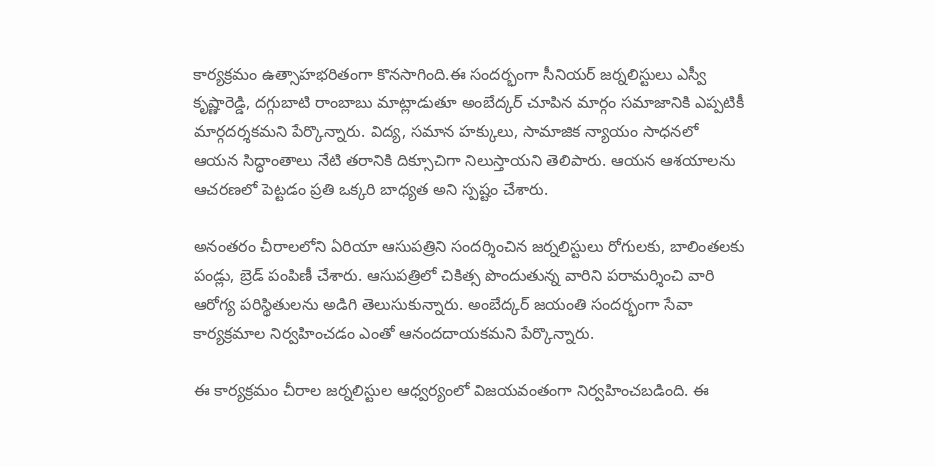కార్యక్రమం ఉత్సాహభరితంగా కొనసాగింది.ఈ సందర్భంగా సీనియర్ జర్నలిస్టులు ఎస్వీ కృష్ణారెడ్డి, దగ్గుబాటి రాంబాబు మాట్లాడుతూ అంబేద్కర్ చూపిన మార్గం సమాజానికి ఎప్పటికీ మార్గదర్శకమని పేర్కొన్నారు. విద్య, సమాన హక్కులు, సామాజిక న్యాయం సాధనలో ఆయన సిద్ధాంతాలు నేటి తరానికి దిక్సూచిగా నిలుస్తాయని తెలిపారు. ఆయన ఆశయాలను ఆచరణలో పెట్టడం ప్రతి ఒక్కరి బాధ్యత అని స్పష్టం చేశారు.

అనంతరం చీరాలలోని ఏరియా ఆసుపత్రిని సందర్శించిన జర్నలిస్టులు రోగులకు, బాలింతలకు పండ్లు, బ్రెడ్ పంపిణీ చేశారు. ఆసుపత్రిలో చికిత్స పొందుతున్న వారిని పరామర్శించి వారి ఆరోగ్య పరిస్థితులను అడిగి తెలుసుకున్నారు. అంబేద్కర్ జయంతి సందర్భంగా సేవా కార్యక్రమాల నిర్వహించడం ఎంతో ఆనందదాయకమని పేర్కొన్నారు.

ఈ కార్యక్రమం చీరాల జర్నలిస్టుల ఆధ్వర్యంలో విజయవంతంగా నిర్వహించబడింది. ఈ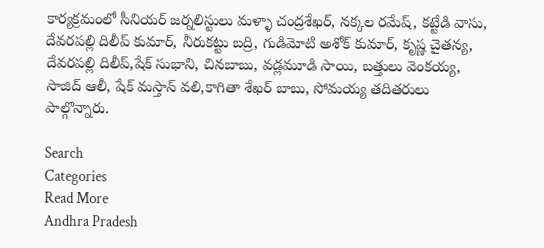కార్యక్రమంలో సీనియర్ జర్నలిస్టులు మళ్ళా చంద్రశేఖర్, నక్కల రమేష్, కట్టేడి వాసు, దేవరపల్లి దిలీప్ కుమార్, నీరుకట్టు బద్రి, గుడిమోటి అశోక్ కుమార్, కృష్ణ చైతన్య, దేవరపల్లి దిలీప్,షేక్ సుభాని, చినబాబు, వడ్లమూడి సాయి, బత్తులు వెంకయ్య, సాజిద్ ఆలీ, షేక్ మస్తాన్ వలి,కాగితా శేఖర్ బాబు, సోమయ్య తదితరులు పాల్గొన్నారు.

Search
Categories
Read More
Andhra Pradesh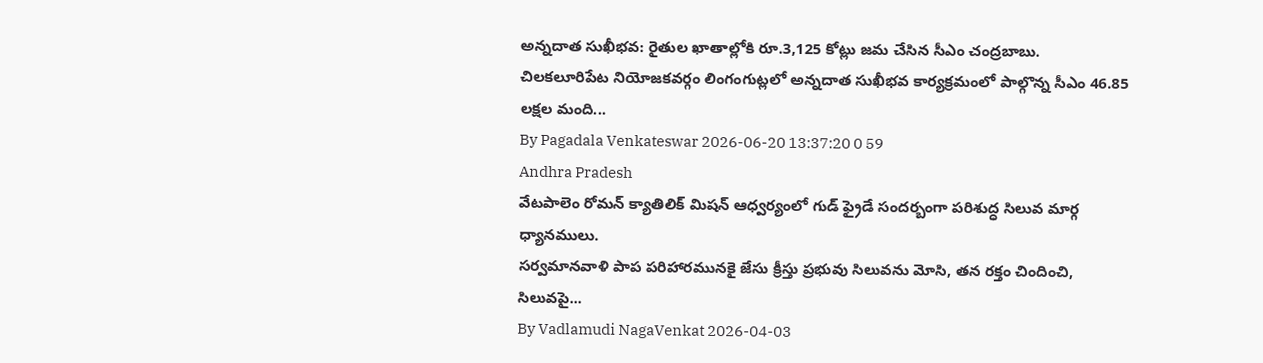అన్నదాత సుఖీభవ: రైతుల ఖాతాల్లోకి రూ.3,125 కోట్లు జమ చేసిన సీఎం చంద్రబాబు.
చిలకలూరిపేట నియోజకవర్గం లింగంగుట్లలో అన్నదాత సుఖీభవ కార్యక్రమంలో పాల్గొన్న సీఎం 46.85 లక్షల మంది...
By Pagadala Venkateswar 2026-06-20 13:37:20 0 59
Andhra Pradesh
వేటపాలెం రోమన్ క్యాతిలిక్ మిషన్ ఆధ్వర్యంలో గుడ్ ఫ్రైడే సందర్బంగా పరిశుద్ధ సిలువ మార్గ ధ్యానములు.
సర్వమానవాళి పాప పరిహారమునకై జేసు క్రీస్తు ప్రభువు సిలువను మోసి, తన రక్తం చిందించి, సిలువపై...
By Vadlamudi NagaVenkat 2026-04-03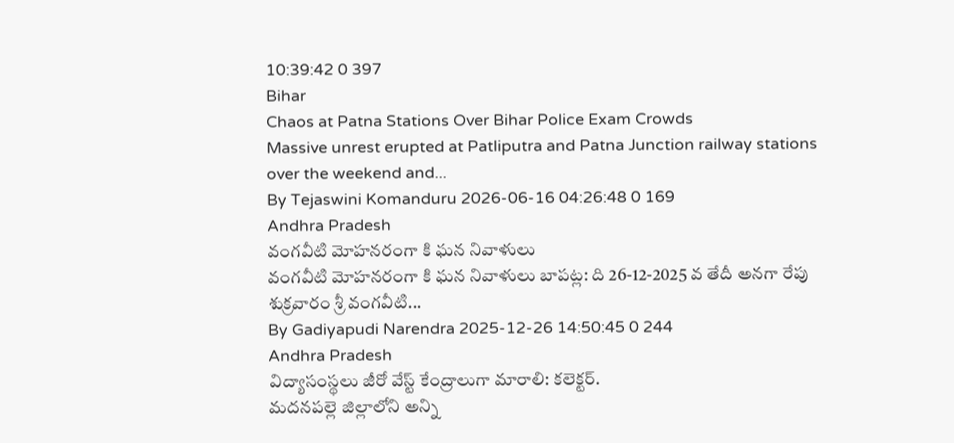10:39:42 0 397
Bihar
Chaos at Patna Stations Over Bihar Police Exam Crowds
Massive unrest erupted at Patliputra and Patna Junction railway stations over the weekend and...
By Tejaswini Komanduru 2026-06-16 04:26:48 0 169
Andhra Pradesh
వంగవీటి మోహనరంగా కి ఘన నివాళులు
వంగవీటి మోహనరంగా కి ఘన నివాళులు బాపట్ల: ది 26-12-2025 వ తేదీ అనగా రేపు శుక్రవారం శ్రీ వంగవీటి...
By Gadiyapudi Narendra 2025-12-26 14:50:45 0 244
Andhra Pradesh
విద్యాసంస్థలు జీరో వేస్ట్ కేంద్రాలుగా మారాలి: కలెక్టర్.
మదనపల్లె జిల్లాలోని అన్ని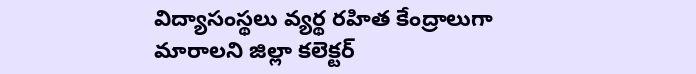విద్యాసంస్థలు వ్యర్థ రహిత కేంద్రాలుగా మారాలని జిల్లా కలెక్టర్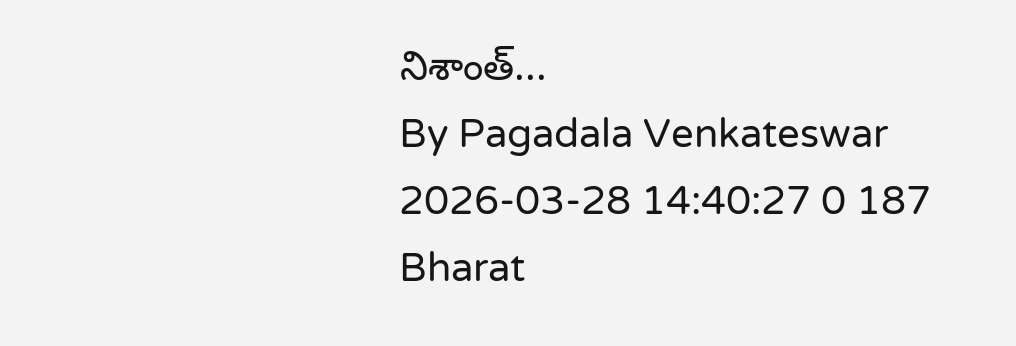నిశాంత్...
By Pagadala Venkateswar 2026-03-28 14:40:27 0 187
Bharat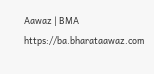Aawaz | BMA https://ba.bharataawaz.com